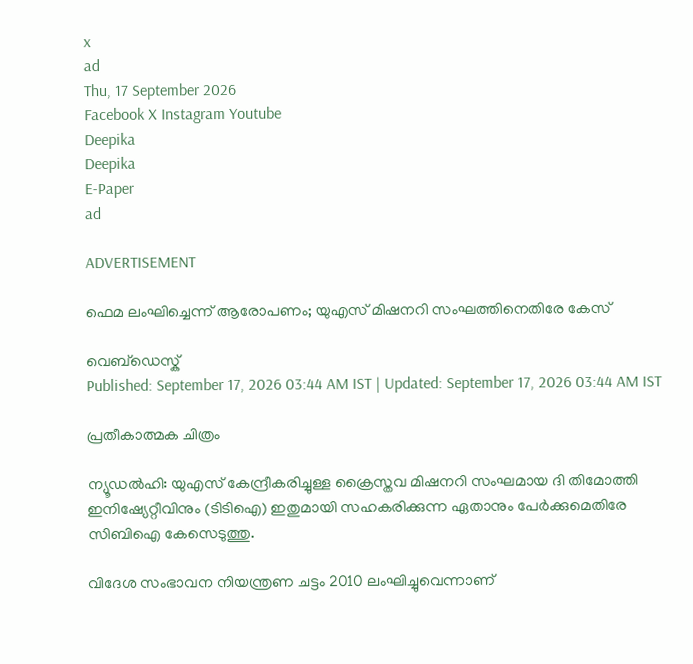x
ad
Thu, 17 September 2026
Facebook X Instagram Youtube
Deepika
Deepika
E-Paper
ad

ADVERTISEMENT

ഫെമ ലംഘിച്ചെന്ന് ആരോപണം; യുഎസ് മിഷനറി സംഘത്തിനെതിരേ കേസ്

വെബ്ഡെസ്ക്
Published: September 17, 2026 03:44 AM IST | Updated: September 17, 2026 03:44 AM IST

പ്രതീകാത്മക ചിത്രം

ന്യൂഡൽഹി: യുഎസ് കേന്ദ്രീകരിച്ചുള്ള ക്രൈസ്തവ മിഷനറി സംഘമായ ദി തിമോത്തി ഇനിഷ്യേറ്റീവിനും (ടിടിഐ) ഇതുമായി സഹകരിക്കുന്ന ഏതാനും പേർക്കുമെതിരേ സിബിഐ കേസെടുത്തു.

വിദേശ സംഭാവന നിയന്ത്രണ ചട്ടം 2010 ലംഘിച്ചുവെന്നാണ്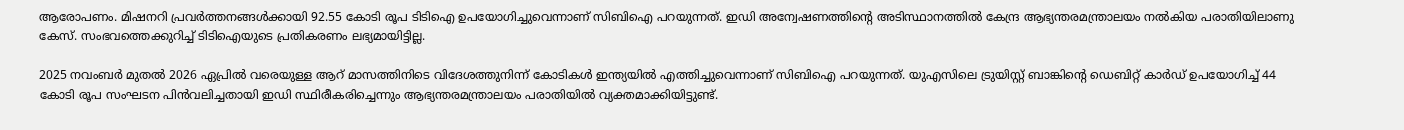ആരോപണം. മിഷനറി പ്രവർത്തനങ്ങൾക്കായി 92.55 കോടി രൂപ ടിടിഐ ഉപയോഗിച്ചുവെന്നാണ് സിബിഐ പറയുന്നത്. ഇഡി അന്വേഷണത്തിന്‍റെ അടിസ്ഥാനത്തിൽ കേന്ദ്ര ആഭ്യന്തരമന്ത്രാലയം നൽകിയ പരാതിയിലാണു കേസ്. സംഭവത്തെക്കുറിച്ച് ടിടിഐയുടെ പ്രതികരണം ലഭ്യമായിട്ടില്ല.

2025 നവംബർ മുതൽ 2026 ഏപ്രിൽ വരെയുള്ള ആറ് മാസത്തിനിടെ വിദേശത്തുനിന്ന് കോടികൾ ഇന്ത്യയിൽ എത്തിച്ചുവെന്നാണ് സിബിഐ പറയുന്നത്. യുഎസിലെ ട്രുയിസ്റ്റ് ബാങ്കിന്‍റെ ഡെബിറ്റ് കാർഡ് ഉപയോഗിച്ച് 44 കോടി രൂപ സംഘടന പിൻവലിച്ചതായി ഇഡി സ്ഥിരീകരിച്ചെന്നും ആഭ്യന്തരമന്ത്രാലയം പരാതിയിൽ വ്യക്തമാക്കിയിട്ടുണ്ട്.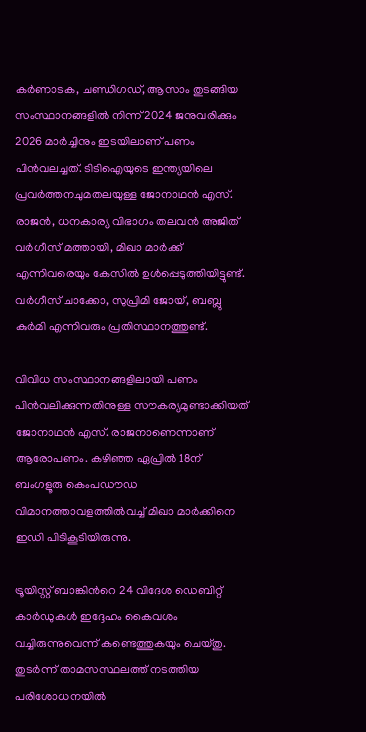കർണാടക, ചണ്ഡിഗഡ്, ആസാം തുടങ്ങിയ സംസ്ഥാനങ്ങളിൽ നിന്ന് 2024 ജനുവരിക്കും 2026 മാർച്ചിനും ഇടയിലാണ് പണം പിൻവലച്ചത്. ടിടിഐയുടെ ഇന്ത്യയിലെ പ്രവർത്തനചുമതലയുള്ള ജോനാഥൻ എസ്. രാജൻ, ധനകാര്യ വിഭാഗം തലവൻ അജിത് വർഗീസ് മത്തായി, മിഖാ മാർക്ക് എന്നിവരെയും കേസിൽ ഉൾപ്പെടുത്തിയിട്ടുണ്ട്. വർഗീസ് ചാക്കോ, സുപ്രിമി ജോയ്, ബബ്ലു കുർമി എന്നിവരും പ്രതിസ്ഥാനത്തുണ്ട്.

വിവിധ സംസ്ഥാനങ്ങളിലായി പണം പിൻവലിക്കുന്നതിനുള്ള സൗകര്യമുണ്ടാക്കിയത് ജോനാഥൻ എസ്. രാജനാണെന്നാണ് ആരോപണം. കഴിഞ്ഞ ഏപ്രിൽ 18ന് ബംഗളൂരു കെംപഡൗഡ വിമാനത്താവളത്തിൽവച്ച് മിഖാ മാർക്കിനെ ഇഡി പിടികൂടിയിരുന്നു.

ട്രൂയിസ്റ്റ് ബാങ്കിന്‍റെ 24 വിദേശ ഡെബിറ്റ് കാർഡുകൾ ഇദ്ദേഹം കൈവശം വച്ചിരുന്നുവെന്ന് കണ്ടെത്തുകയും ചെയ്തു. തുടർന്ന് താമസസ്ഥലത്ത് നടത്തിയ പരിശോധനയിൽ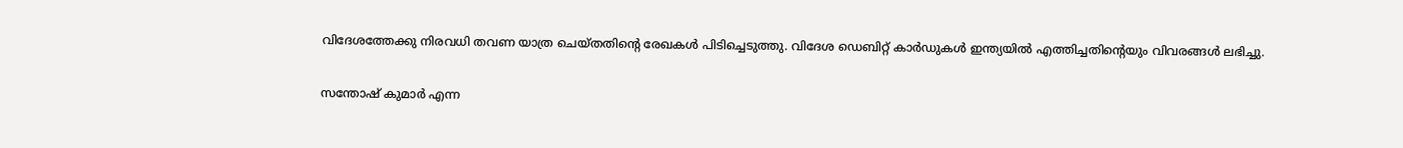വിദേശത്തേക്കു നിരവധി തവണ യാത്ര ചെയ്തതിന്‍റെ രേഖകൾ പിടിച്ചെടുത്തു. വിദേശ ഡെബിറ്റ് കാർഡുകൾ ഇന്ത്യയിൽ എത്തിച്ചതിന്‍റെയും വിവരങ്ങൾ ലഭിച്ചു.

സന്തോഷ് കുമാർ എന്ന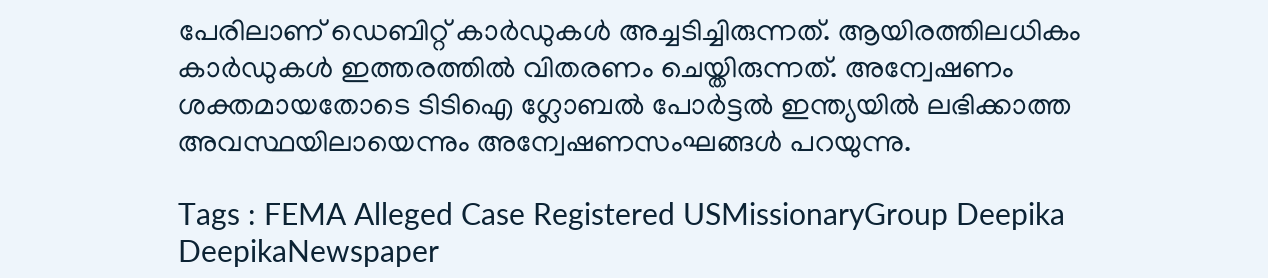പേരിലാണ് ഡെബിറ്റ് കാർഡുകൾ അച്ചടിച്ചിരുന്നത്. ആയിരത്തിലധികം കാർഡുകൾ ഇത്തരത്തിൽ വിതരണം ചെയ്തിരുന്നത്. അന്വേഷണം ശക്തമായതോടെ ടിടിഐ ഗ്ലോബൽ പോർട്ടൽ ഇന്ത്യയിൽ ലഭിക്കാത്ത അവസ്ഥയിലായെന്നും അന്വേഷണസംഘങ്ങൾ പറയുന്നു.

Tags : FEMA Alleged Case Registered USMissionaryGroup Deepika DeepikaNewspaper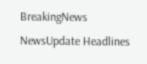BreakingNews NewsUpdate Headlines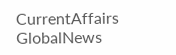CurrentAffairs GlobalNews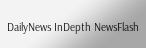DailyNews InDepth NewsFlash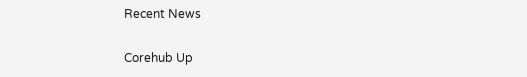Recent News

Corehub Up